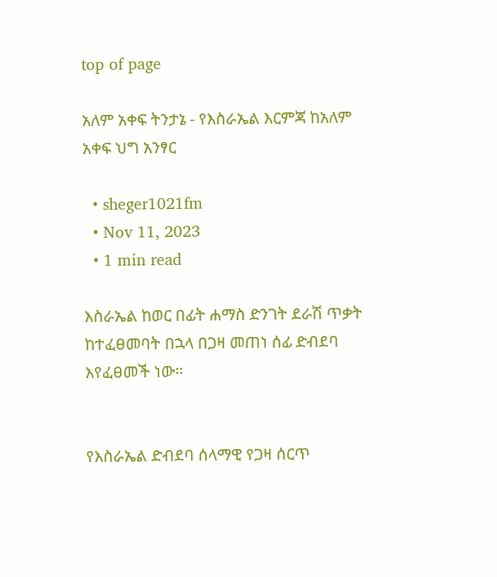top of page

አለም አቀፍ ትንታኔ - የእስራኤል እርምጃ ከአለም አቀፍ ህግ አንፃር

  • sheger1021fm
  • Nov 11, 2023
  • 1 min read

እስራኤል ከወር በፊት ሐማስ ድንገት ደራሽ ጥቃት ከተፈፀመባት በኋላ በጋዛ መጠነ ሰፊ ድብደባ እየፈፀመች ነው፡፡


የእስራኤል ድብደባ ሰላማዊ የጋዛ ሰርጥ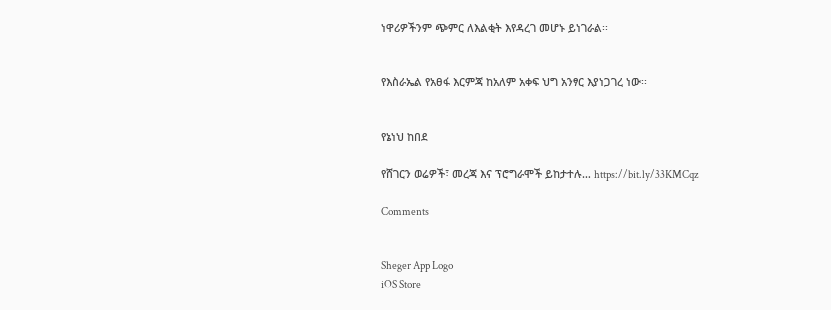ነዋሪዎችንም ጭምር ለእልቂት እየዳረገ መሆኑ ይነገራል፡፡


የእስራኤል የአፀፋ እርምጃ ከአለም አቀፍ ህግ አንፃር እያነጋገረ ነው፡፡


የኔነህ ከበደ

የሸገርን ወሬዎች፣ መረጃ እና ፕሮግራሞች ይከታተሉ… https://bit.ly/33KMCqz

Comments


Sheger App Logo
iOS Store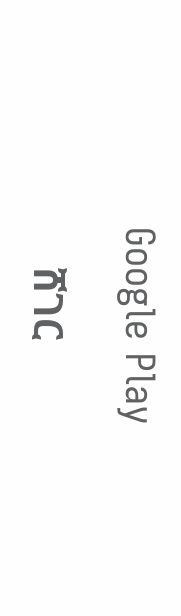Google Play

    ሸገር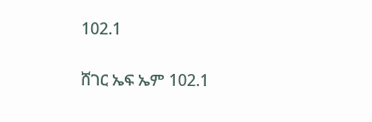102.1

ሸገር ኤፍ ኤም 102.1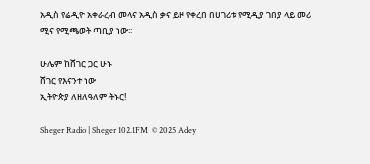አዲስ የሬዲዮ አቀራረብ መላና አዲስ ቃና ይዞ የቀረበ በሀገሪቱ የሚዲያ ገበያ ላይ መሪ ሚና የሚጫወት ጣቢያ ነው፡፡

ሁሌም ከሸገር ጋር ሁኑ
ሸገር የእናንተ ነው
ኢትዮጵያ ለዘለዓለም ትኑር!

Sheger Radio | Sheger 102.1FM  © 2025 Adey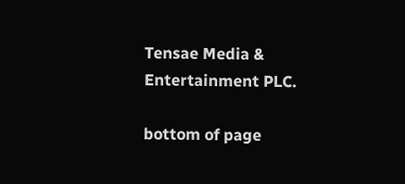Tensae Media & Entertainment PLC.

bottom of page